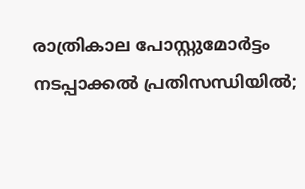രാത്രികാല പോസ്റ്റുമോർട്ടം നടപ്പാക്കൽ പ്രതിസന്ധിയിൽ;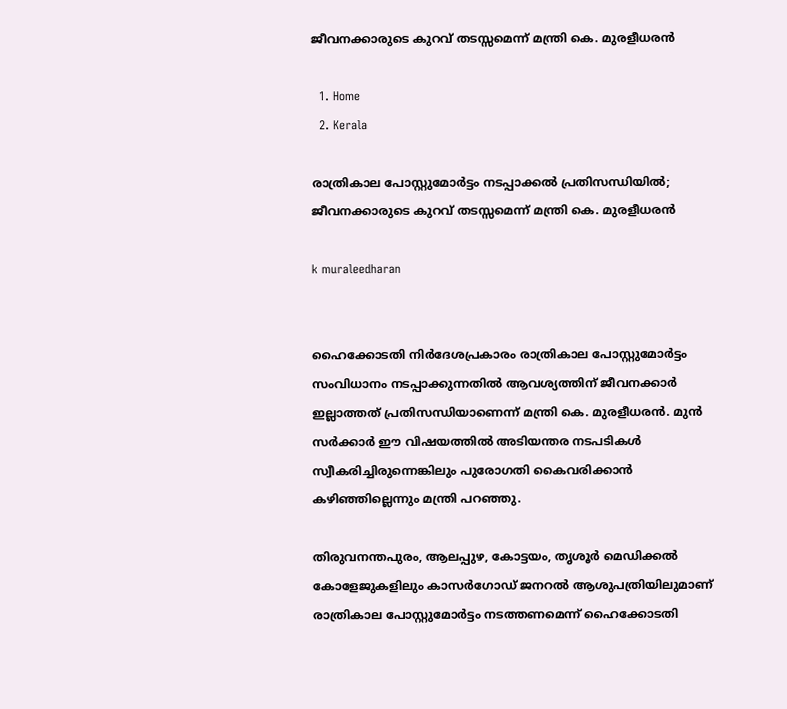ജീവനക്കാരുടെ കുറവ് തടസ്സമെന്ന് മന്ത്രി കെ. മുരളീധരൻ

  1. Home
  2. Kerala

രാത്രികാല പോസ്റ്റുമോർട്ടം നടപ്പാക്കൽ പ്രതിസന്ധിയിൽ; ജീവനക്കാരുടെ കുറവ് തടസ്സമെന്ന് മന്ത്രി കെ. മുരളീധരൻ

k muraleedharan


ഹൈക്കോടതി നിർദേശപ്രകാരം രാത്രികാല പോസ്റ്റുമോർട്ടം സംവിധാനം നടപ്പാക്കുന്നതിൽ ആവശ്യത്തിന് ജീവനക്കാർ ഇല്ലാത്തത് പ്രതിസന്ധിയാണെന്ന് മന്ത്രി കെ. മുരളീധരൻ. മുൻ സർക്കാർ ഈ വിഷയത്തിൽ അടിയന്തര നടപടികൾ സ്വീകരിച്ചിരുന്നെങ്കിലും പുരോഗതി കൈവരിക്കാൻ കഴിഞ്ഞില്ലെന്നും മന്ത്രി പറഞ്ഞു.

തിരുവനന്തപുരം, ആലപ്പുഴ, കോട്ടയം, തൃശൂർ മെഡിക്കൽ കോളേജുകളിലും കാസർഗോഡ് ജനറൽ ആശുപത്രിയിലുമാണ് രാത്രികാല പോസ്റ്റുമോർട്ടം നടത്തണമെന്ന് ഹൈക്കോടതി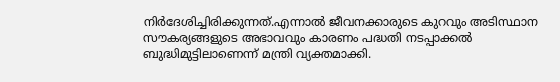നിർദേശിച്ചിരിക്കുന്നത്.എന്നാൽ ജീവനക്കാരുടെ കുറവും അടിസ്ഥാന സൗകര്യങ്ങളുടെ അഭാവവും കാരണം പദ്ധതി നടപ്പാക്കൽ ബുദ്ധിമുട്ടിലാണെന്ന് മന്ത്രി വ്യക്തമാക്കി.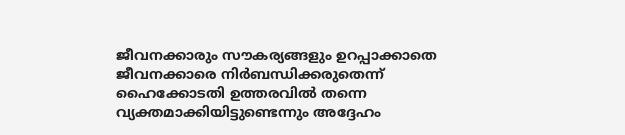ജീവനക്കാരും സൗകര്യങ്ങളും ഉറപ്പാക്കാതെ ജീവനക്കാരെ നിർബന്ധിക്കരുതെന്ന് ഹൈക്കോടതി ഉത്തരവിൽ തന്നെ വ്യക്തമാക്കിയിട്ടുണ്ടെന്നും അദ്ദേഹം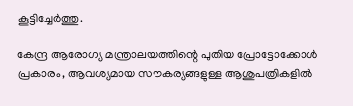കൂട്ടിച്ചേർത്തു.

കേന്ദ്ര ആരോഗ്യ മന്ത്രാലയത്തിന്റെ പുതിയ പ്രോട്ടോക്കോൾ പ്രകാരം, ആവശ്യമായ സൗകര്യങ്ങളുള്ള ആശുപത്രികളിൽ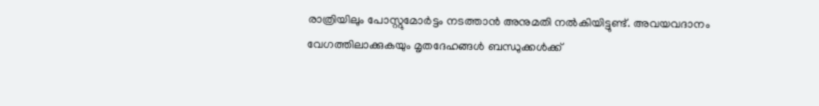രാത്രിയിലും പോസ്റ്റുമോർട്ടം നടത്താൻ അനുമതി നൽകിയിട്ടുണ്ട്. അവയവദാനം വേഗത്തിലാക്കുകയും മൃതദേഹങ്ങൾ ബന്ധുക്കൾക്ക്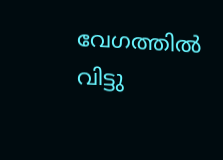വേഗത്തിൽ വിട്ടു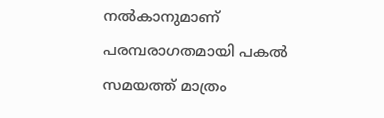നൽകാനുമാണ് പരമ്പരാഗതമായി പകൽ സമയത്ത് മാത്രം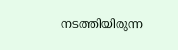നടത്തിയിരുന്ന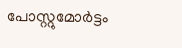പോസ്റ്റുമോർട്ടം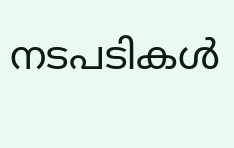നടപടികൾ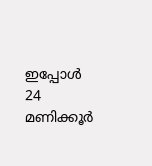ഇപ്പോൾ 24 മണിക്കൂർ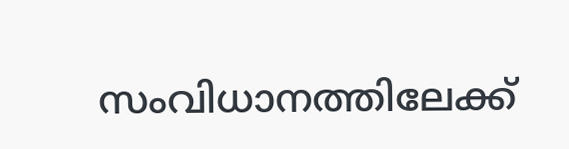സംവിധാനത്തിലേക്ക്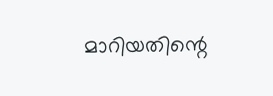മാറിയതിന്റെ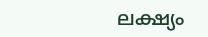ലക്ഷ്യം